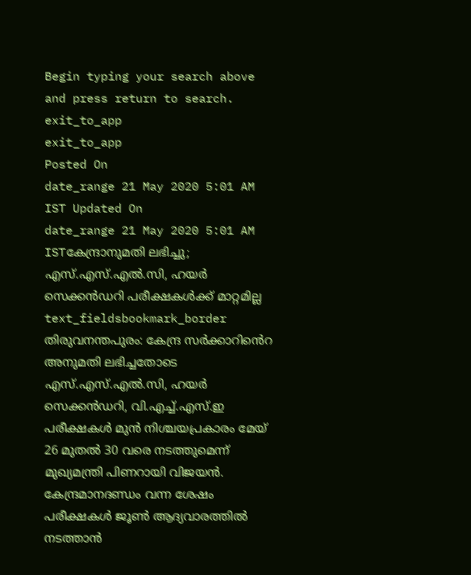Begin typing your search above and press return to search.
exit_to_app
exit_to_app
Posted On
date_range 21 May 2020 5:01 AM IST Updated On
date_range 21 May 2020 5:01 AM ISTകേന്ദ്രാനുമതി ലഭിച്ചു; എസ്.എസ്.എൽ.സി, ഹയർ സെക്കൻഡറി പരീക്ഷകൾക്ക് മാറ്റമില്ല
text_fieldsbookmark_border
തിരുവനന്തപുരം: കേന്ദ്ര സർക്കാറിൻെറ അനുമതി ലഭിച്ചതോടെ എസ്.എസ്.എൽ.സി, ഹയർ സെക്കൻഡറി, വി.എച്ച്.എസ്.ഇ പരീക്ഷകൾ മുൻ നിശ്ചയപ്രകാരം മേയ് 26 മുതൽ 30 വരെ നടത്തുമെന്ന് മുഖ്യമന്ത്രി പിണറായി വിജയൻ. കേന്ദ്രമാനദണ്ഡം വന്ന ശേഷം പരീക്ഷകൾ ജൂൺ ആദ്യവാരത്തിൽ നടത്താൻ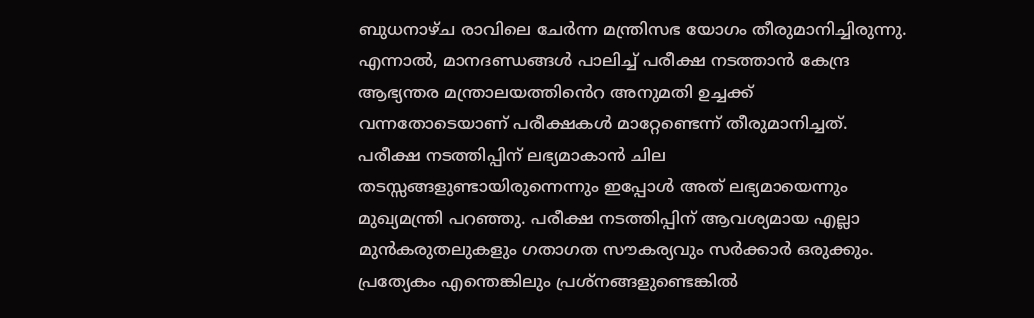ബുധനാഴ്ച രാവിലെ ചേർന്ന മന്ത്രിസഭ യോഗം തീരുമാനിച്ചിരുന്നു. എന്നാൽ, മാനദണ്ഡങ്ങൾ പാലിച്ച് പരീക്ഷ നടത്താൻ കേന്ദ്ര ആഭ്യന്തര മന്ത്രാലയത്തിൻെറ അനുമതി ഉച്ചക്ക് വന്നതോടെയാണ് പരീക്ഷകൾ മാറ്റേണ്ടെന്ന് തീരുമാനിച്ചത്. പരീക്ഷ നടത്തിപ്പിന് ലഭ്യമാകാൻ ചില തടസ്സങ്ങളുണ്ടായിരുന്നെന്നും ഇപ്പോൾ അത് ലഭ്യമായെന്നും മുഖ്യമന്ത്രി പറഞ്ഞു. പരീക്ഷ നടത്തിപ്പിന് ആവശ്യമായ എല്ലാ മുൻകരുതലുകളും ഗതാഗത സൗകര്യവും സർക്കാർ ഒരുക്കും. പ്രത്യേകം എന്തെങ്കിലും പ്രശ്നങ്ങളുണ്ടെങ്കിൽ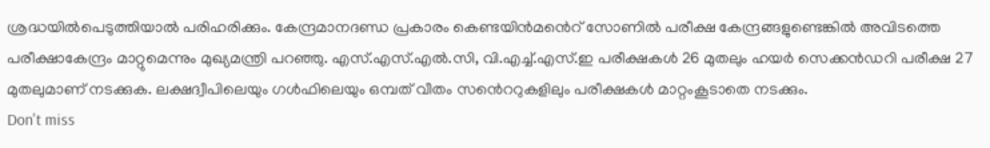ശ്രദ്ധയിൽപെടുത്തിയാൽ പരിഹരിക്കും. കേന്ദ്രമാനദണ്ഡ പ്രകാരം കെണ്ടയിൻമൻെറ് സോണിൽ പരീക്ഷ കേന്ദ്രങ്ങളുണ്ടെങ്കിൽ അവിടത്തെ പരീക്ഷാകേന്ദ്രം മാറ്റുമെന്നും മുഖ്യമന്ത്രി പറഞ്ഞു. എസ്.എസ്.എൽ.സി, വി.എച്ച്.എസ്.ഇ പരീക്ഷകൾ 26 മുതലും ഹയർ സെക്കൻഡറി പരീക്ഷ 27 മുതലുമാണ് നടക്കുക. ലക്ഷദ്വീപിലെയും ഗൾഫിലെയും ഒമ്പത് വീതം സൻെററുകളിലും പരീക്ഷകൾ മാറ്റംകൂടാതെ നടക്കും.
Don't miss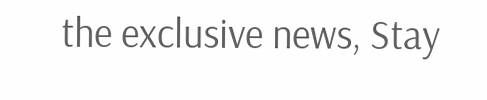the exclusive news, Stay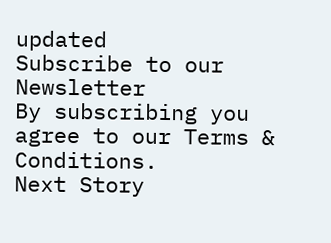updated
Subscribe to our Newsletter
By subscribing you agree to our Terms & Conditions.
Next Story